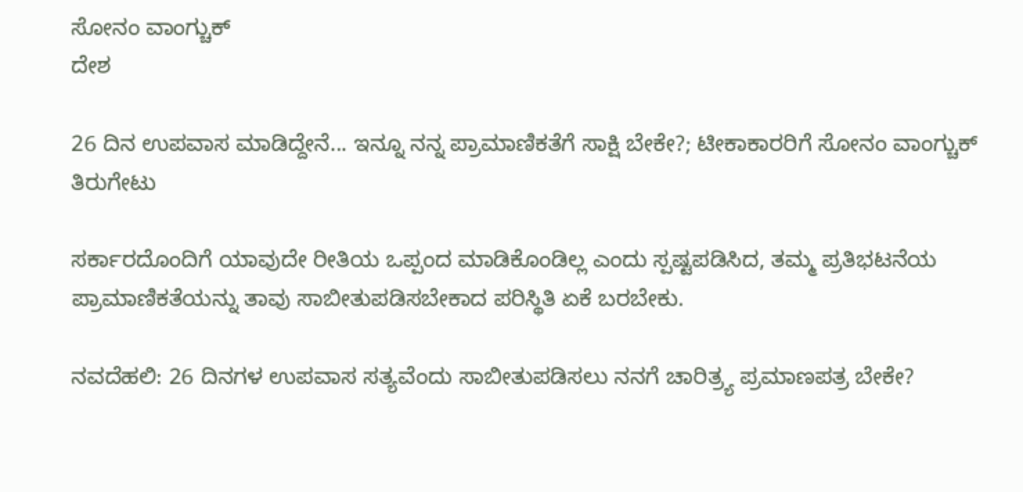ಸೋನಂ ವಾಂಗ್ಚುಕ್
ದೇಶ

26 ದಿನ ಉಪವಾಸ ಮಾಡಿದ್ದೇನೆ... ಇನ್ನೂ ನನ್ನ ಪ್ರಾಮಾಣಿಕತೆಗೆ ಸಾಕ್ಷಿ ಬೇಕೇ?; ಟೀಕಾಕಾರರಿಗೆ ಸೋನಂ ವಾಂಗ್ಚುಕ್ ತಿರುಗೇಟು

ಸರ್ಕಾರದೊಂದಿಗೆ ಯಾವುದೇ ರೀತಿಯ ಒಪ್ಪಂದ ಮಾಡಿಕೊಂಡಿಲ್ಲ ಎಂದು ಸ್ಪಷ್ಟಪಡಿಸಿದ, ತಮ್ಮ ಪ್ರತಿಭಟನೆಯ ಪ್ರಾಮಾಣಿಕತೆಯನ್ನು ತಾವು ಸಾಬೀತುಪಡಿಸಬೇಕಾದ ಪರಿಸ್ಥಿತಿ ಏಕೆ ಬರಬೇಕು.

ನವದೆಹಲಿ: 26 ದಿನಗಳ ಉಪವಾಸ ಸತ್ಯವೆಂದು ಸಾಬೀತುಪಡಿಸಲು ನನಗೆ ಚಾರಿತ್ರ್ಯ ಪ್ರಮಾಣಪತ್ರ ಬೇಕೇ?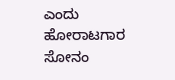ಎಂದು ಹೋರಾಟಗಾರ ಸೋನಂ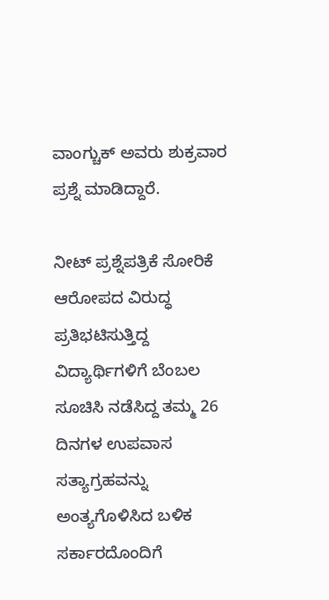ವಾಂಗ್ಚುಕ್ ಅವರು ಶುಕ್ರವಾರ ಪ್ರಶ್ನೆ ಮಾಡಿದ್ದಾರೆ.

ನೀಟ್ ಪ್ರಶ್ನೆಪತ್ರಿಕೆ ಸೋರಿಕೆ ಆರೋಪದ ವಿರುದ್ಧ ಪ್ರತಿಭಟಿಸುತ್ತಿದ್ದ ವಿದ್ಯಾರ್ಥಿಗಳಿಗೆ ಬೆಂಬಲ ಸೂಚಿಸಿ ನಡೆಸಿದ್ದ ತಮ್ಮ 26 ದಿನಗಳ ಉಪವಾಸ ಸತ್ಯಾಗ್ರಹವನ್ನು ಅಂತ್ಯಗೊಳಿಸಿದ ಬಳಿಕ ಸರ್ಕಾರದೊಂದಿಗೆ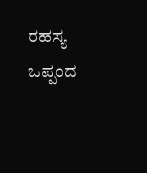ರಹಸ್ಯ ಒಪ್ಪಂದ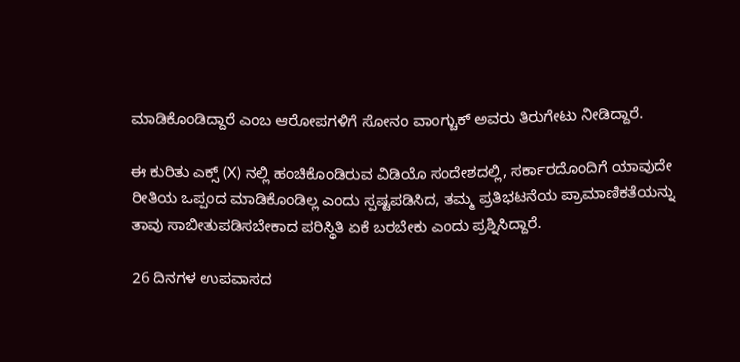ಮಾಡಿಕೊಂಡಿದ್ದಾರೆ ಎಂಬ ಆರೋಪಗಳಿಗೆ ಸೋನಂ ವಾಂಗ್ಚುಕ್ ಅವರು ತಿರುಗೇಟು ನೀಡಿದ್ದಾರೆ.

ಈ ಕುರಿತು ಎಕ್ಸ್ (X) ನಲ್ಲಿ ಹಂಚಿಕೊಂಡಿರುವ ವಿಡಿಯೊ ಸಂದೇಶದಲ್ಲಿ, ಸರ್ಕಾರದೊಂದಿಗೆ ಯಾವುದೇ ರೀತಿಯ ಒಪ್ಪಂದ ಮಾಡಿಕೊಂಡಿಲ್ಲ ಎಂದು ಸ್ಪಷ್ಟಪಡಿಸಿದ, ತಮ್ಮ ಪ್ರತಿಭಟನೆಯ ಪ್ರಾಮಾಣಿಕತೆಯನ್ನು ತಾವು ಸಾಬೀತುಪಡಿಸಬೇಕಾದ ಪರಿಸ್ಥಿತಿ ಏಕೆ ಬರಬೇಕು ಎಂದು ಪ್ರಶ್ನಿಸಿದ್ದಾರೆ.

26 ದಿನಗಳ ಉಪವಾಸದ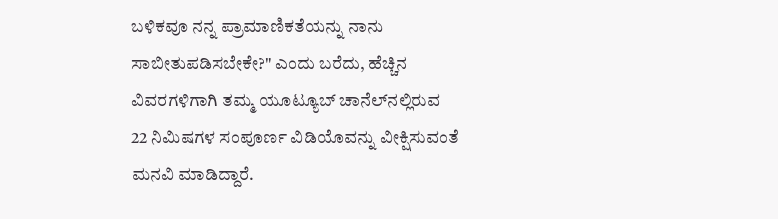ಬಳಿಕವೂ ನನ್ನ ಪ್ರಾಮಾಣಿಕತೆಯನ್ನು ನಾನು ಸಾಬೀತುಪಡಿಸಬೇಕೇ?" ಎಂದು ಬರೆದು, ಹೆಚ್ಚಿನ ವಿವರಗಳಿಗಾಗಿ ತಮ್ಮ ಯೂಟ್ಯೂಬ್ ಚಾನೆಲ್‌ನಲ್ಲಿರುವ 22 ನಿಮಿಷಗಳ ಸಂಪೂರ್ಣ ವಿಡಿಯೊವನ್ನು ವೀಕ್ಷಿಸುವಂತೆ ಮನವಿ ಮಾಡಿದ್ದಾರೆ.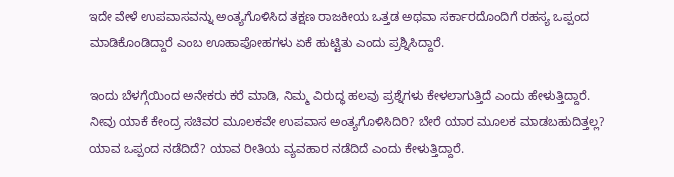ಇದೇ ವೇಳೆ ಉಪವಾಸವನ್ನು ಅಂತ್ಯಗೊಳಿಸಿದ ತಕ್ಷಣ ರಾಜಕೀಯ ಒತ್ತಡ ಅಥವಾ ಸರ್ಕಾರದೊಂದಿಗೆ ರಹಸ್ಯ ಒಪ್ಪಂದ ಮಾಡಿಕೊಂಡಿದ್ದಾರೆ ಎಂಬ ಊಹಾಪೋಹಗಳು ಏಕೆ ಹುಟ್ಟಿತು ಎಂದು ಪ್ರಶ್ನಿಸಿದ್ದಾರೆ.

ಇಂದು ಬೆಳಗ್ಗೆಯಿಂದ ಅನೇಕರು ಕರೆ ಮಾಡಿ, ನಿಮ್ಮ ವಿರುದ್ಧ ಹಲವು ಪ್ರಶ್ನೆಗಳು ಕೇಳಲಾಗುತ್ತಿದೆ ಎಂದು ಹೇಳುತ್ತಿದ್ದಾರೆ. ನೀವು ಯಾಕೆ ಕೇಂದ್ರ ಸಚಿವರ ಮೂಲಕವೇ ಉಪವಾಸ ಅಂತ್ಯಗೊಳಿಸಿದಿರಿ? ಬೇರೆ ಯಾರ ಮೂಲಕ ಮಾಡಬಹುದಿತ್ತಲ್ಲ? ಯಾವ ಒಪ್ಪಂದ ನಡೆದಿದೆ? ಯಾವ ರೀತಿಯ ವ್ಯವಹಾರ ನಡೆದಿದೆ ಎಂದು ಕೇಳುತ್ತಿದ್ದಾರೆ.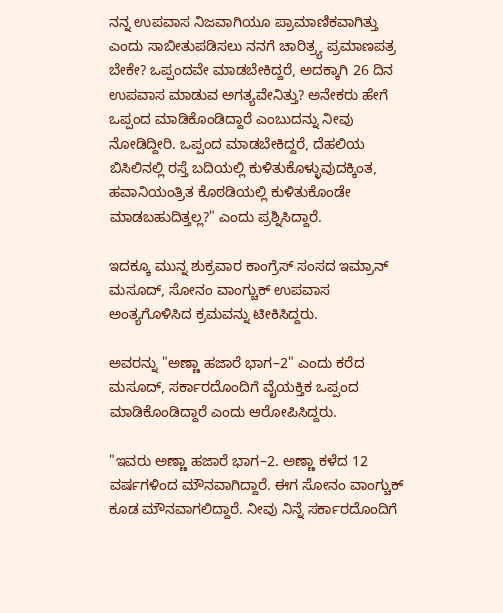ನನ್ನ ಉಪವಾಸ ನಿಜವಾಗಿಯೂ ಪ್ರಾಮಾಣಿಕವಾಗಿತ್ತು ಎಂದು ಸಾಬೀತುಪಡಿಸಲು ನನಗೆ ಚಾರಿತ್ರ್ಯ ಪ್ರಮಾಣಪತ್ರ ಬೇಕೇ? ಒಪ್ಪಂದವೇ ಮಾಡಬೇಕಿದ್ದರೆ, ಅದಕ್ಕಾಗಿ 26 ದಿನ ಉಪವಾಸ ಮಾಡುವ ಅಗತ್ಯವೇನಿತ್ತು? ಅನೇಕರು ಹೇಗೆ ಒಪ್ಪಂದ ಮಾಡಿಕೊಂಡಿದ್ದಾರೆ ಎಂಬುದನ್ನು ನೀವು ನೋಡಿದ್ದೀರಿ. ಒಪ್ಪಂದ ಮಾಡಬೇಕಿದ್ದರೆ, ದೆಹಲಿಯ ಬಿಸಿಲಿನಲ್ಲಿ ರಸ್ತೆ ಬದಿಯಲ್ಲಿ ಕುಳಿತುಕೊಳ್ಳುವುದಕ್ಕಿಂತ, ಹವಾನಿಯಂತ್ರಿತ ಕೊಠಡಿಯಲ್ಲಿ ಕುಳಿತುಕೊಂಡೇ ಮಾಡಬಹುದಿತ್ತಲ್ಲ?" ಎಂದು ಪ್ರಶ್ನಿಸಿದ್ದಾರೆ.

ಇದಕ್ಕೂ ಮುನ್ನ ಶುಕ್ರವಾರ ಕಾಂಗ್ರೆಸ್ ಸಂಸದ ಇಮ್ರಾನ್ ಮಸೂದ್, ಸೋನಂ ವಾಂಗ್ಚುಕ್ ಉಪವಾಸ ಅಂತ್ಯಗೊಳಿಸಿದ ಕ್ರಮವನ್ನು ಟೀಕಿಸಿದ್ದರು.

ಅವರನ್ನು "ಅಣ್ಣಾ ಹಜಾರೆ ಭಾಗ–2" ಎಂದು ಕರೆದ ಮಸೂದ್, ಸರ್ಕಾರದೊಂದಿಗೆ ವೈಯಕ್ತಿಕ ಒಪ್ಪಂದ ಮಾಡಿಕೊಂಡಿದ್ದಾರೆ ಎಂದು ಆರೋಪಿಸಿದ್ದರು.

"ಇವರು ಅಣ್ಣಾ ಹಜಾರೆ ಭಾಗ–2. ಅಣ್ಣಾ ಕಳೆದ 12 ವರ್ಷಗಳಿಂದ ಮೌನವಾಗಿದ್ದಾರೆ. ಈಗ ಸೋನಂ ವಾಂಗ್ಚುಕ್ ಕೂಡ ಮೌನವಾಗಲಿದ್ದಾರೆ. ನೀವು ನಿನ್ನೆ ಸರ್ಕಾರದೊಂದಿಗೆ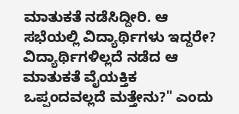ಮಾತುಕತೆ ನಡೆಸಿದ್ದೀರಿ. ಆ ಸಭೆಯಲ್ಲಿ ವಿದ್ಯಾರ್ಥಿಗಳು ಇದ್ದರೇ? ವಿದ್ಯಾರ್ಥಿಗಳಿಲ್ಲದೆ ನಡೆದ ಆ ಮಾತುಕತೆ ವೈಯಕ್ತಿಕ ಒಪ್ಪಂದವಲ್ಲದೆ ಮತ್ತೇನು?" ಎಂದು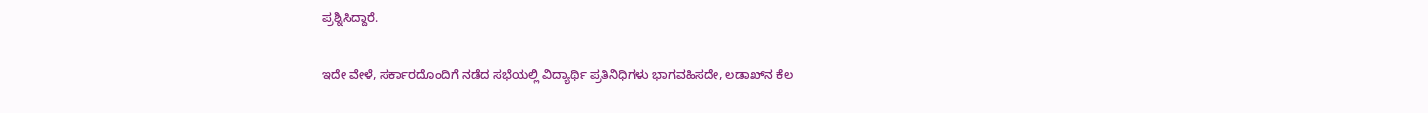ಪ್ರಶ್ನಿಸಿದ್ದಾರೆ.

ಇದೇ ವೇಳೆ, ಸರ್ಕಾರದೊಂದಿಗೆ ನಡೆದ ಸಭೆಯಲ್ಲಿ ವಿದ್ಯಾರ್ಥಿ ಪ್ರತಿನಿಧಿಗಳು ಭಾಗವಹಿಸದೇ, ಲಡಾಖ್‌ನ ಕೆಲ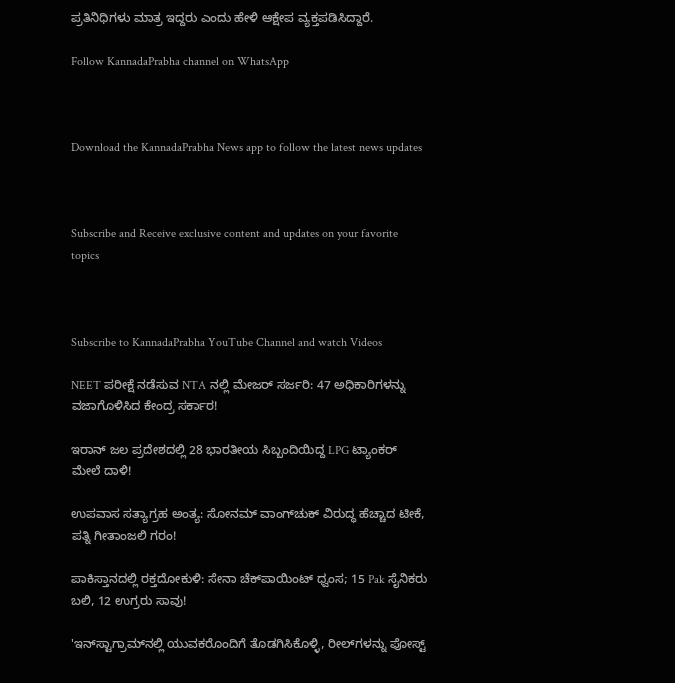ಪ್ರತಿನಿಧಿಗಳು ಮಾತ್ರ ಇದ್ದರು ಎಂದು ಹೇಳಿ ಆಕ್ಷೇಪ ವ್ಯಕ್ತಪಡಿಸಿದ್ದಾರೆ.

Follow KannadaPrabha channel on WhatsApp



Download the KannadaPrabha News app to follow the latest news updates



Subscribe and Receive exclusive content and updates on your favorite topics



Subscribe to KannadaPrabha YouTube Channel and watch Videos

NEET ಪರೀಕ್ಷೆ ನಡೆಸುವ NTA ನಲ್ಲಿ ಮೇಜರ್ ಸರ್ಜರಿ: 47 ಅಧಿಕಾರಿಗಳನ್ನು ವಜಾಗೊಳಿಸಿದ ಕೇಂದ್ರ ಸರ್ಕಾರ!

ಇರಾನ್ ಜಲ ಪ್ರದೇಶದಲ್ಲಿ 28 ಭಾರತೀಯ ಸಿಬ್ಬಂದಿಯಿದ್ದ LPG ಟ್ಯಾಂಕರ್ ಮೇಲೆ ದಾಳಿ!

ಉಪವಾಸ ಸತ್ಯಾಗ್ರಹ ಅಂತ್ಯ: ಸೋನಮ್ ವಾಂಗ್‌ಚುಕ್ ವಿರುದ್ಧ ಹೆಚ್ಚಾದ ಟೀಕೆ, ಪತ್ನಿ ಗೀತಾಂಜಲಿ ಗರಂ!

ಪಾಕಿಸ್ತಾನದಲ್ಲಿ ರಕ್ತದೋಕುಳಿ: ಸೇನಾ ಚೆಕ್‌ಪಾಯಿಂಟ್‌ ಧ್ವಂಸ; 15 Pak ಸೈನಿಕರು ಬಲಿ, 12 ಉಗ್ರರು ಸಾವು!

'ಇನ್‌ಸ್ಟಾಗ್ರಾಮ್‌ನಲ್ಲಿ ಯುವಕರೊಂದಿಗೆ ತೊಡಗಿಸಿಕೊಳ್ಳಿ, ರೀಲ್‌ಗಳನ್ನು ಪೋಸ್ಟ್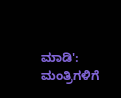ಮಾಡಿ': ಮಂತ್ರಿಗಳಿಗೆ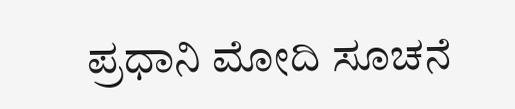ಪ್ರಧಾನಿ ಮೋದಿ ಸೂಚನೆ